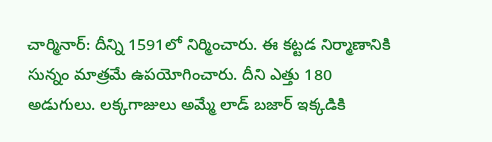చార్మినార్: దీన్ని 1591లో నిర్మించారు. ఈ కట్టడ నిర్మాణానికి సున్నం మాత్రమే ఉపయోగించారు. దీని ఎత్తు 180 అడుగులు. లక్కగాజులు అమ్మే లాడ్ బజార్ ఇక్కడికి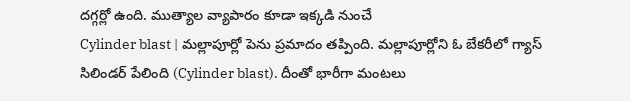దగ్గర్లో ఉంది. ముత్యాల వ్యాపారం కూడా ఇక్కడి నుంచే
Cylinder blast | మల్లాపూర్లో పెను ప్రమాదం తప్పింది. మల్లాపూర్లోని ఓ బేకరీలో గ్యాస్ సిలిండర్ పేలింది (Cylinder blast). దీంతో భారీగా మంటలు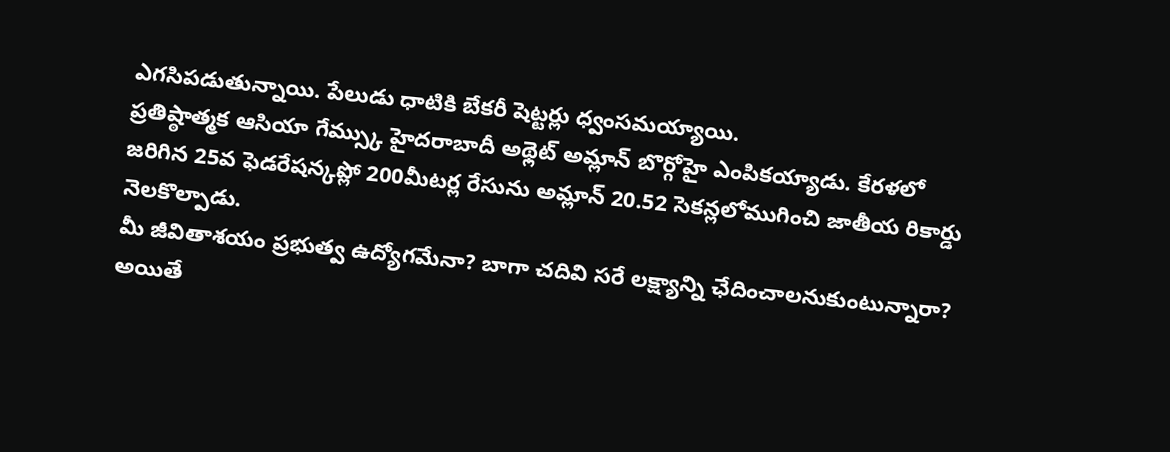ఎగసిపడుతున్నాయి. పేలుడు ధాటికి బేకరీ షెట్టర్లు ధ్వంసమయ్యాయి.
ప్రతిష్ఠాత్మక ఆసియా గేమ్స్కు హైదరాబాదీ అథ్లెట్ అమ్లాన్ బొర్గోహై ఎంపికయ్యాడు. కేరళలో జరిగిన 25వ ఫెడరేషన్కప్లో 200మీటర్ల రేసును అమ్లాన్ 20.52 సెకన్లలోముగించి జాతీయ రికార్డు నెలకొల్పాడు.
మీ జీవితాశయం ప్రభుత్వ ఉద్యోగమేనా? బాగా చదివి సరే లక్ష్యాన్ని ఛేదించాలనుకుంటున్నారా? అయితే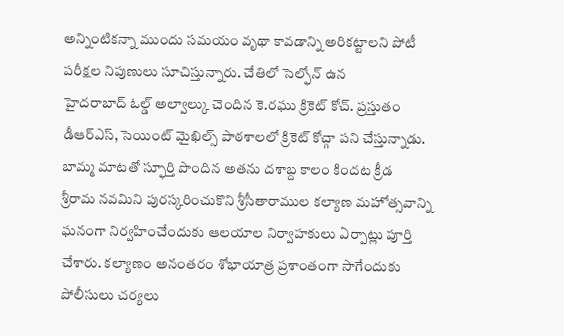అన్నింటికన్నా ముందు సమయం వృథా కావడాన్ని అరికట్టాలని పోటీ పరీక్షల నిపుణులు సూచిస్తున్నారు. చేతిలో సెల్ఫోన్ ఉన
హైదరాబాద్ ఓల్డ్ అల్వాల్కు చెందిన కె.రఘు క్రికెట్ కోచ్. ప్రస్తుతం డీఆర్ఎస్, సెయింట్ మైఖిల్స్ పాఠశాలలో క్రికెట్ కోచ్గా పని చేస్తున్నాడు. బామ్మ మాటతో స్ఫూర్తి పొందిన అతను దశాబ్ద కాలం కిందట క్రీడ
శ్రీరామ నవమిని పురస్కరించుకొని శ్రీసీతారాముల కల్యాణ మహోత్సవాన్ని ఘనంగా నిర్వహించేందుకు ఆలయాల నిర్వాహకులు ఏర్పాట్లు పూర్తి చేశారు. కల్యాణం అనంతరం శోభాయాత్ర ప్రశాంతంగా సాగేందుకు పోలీసులు చర్యలు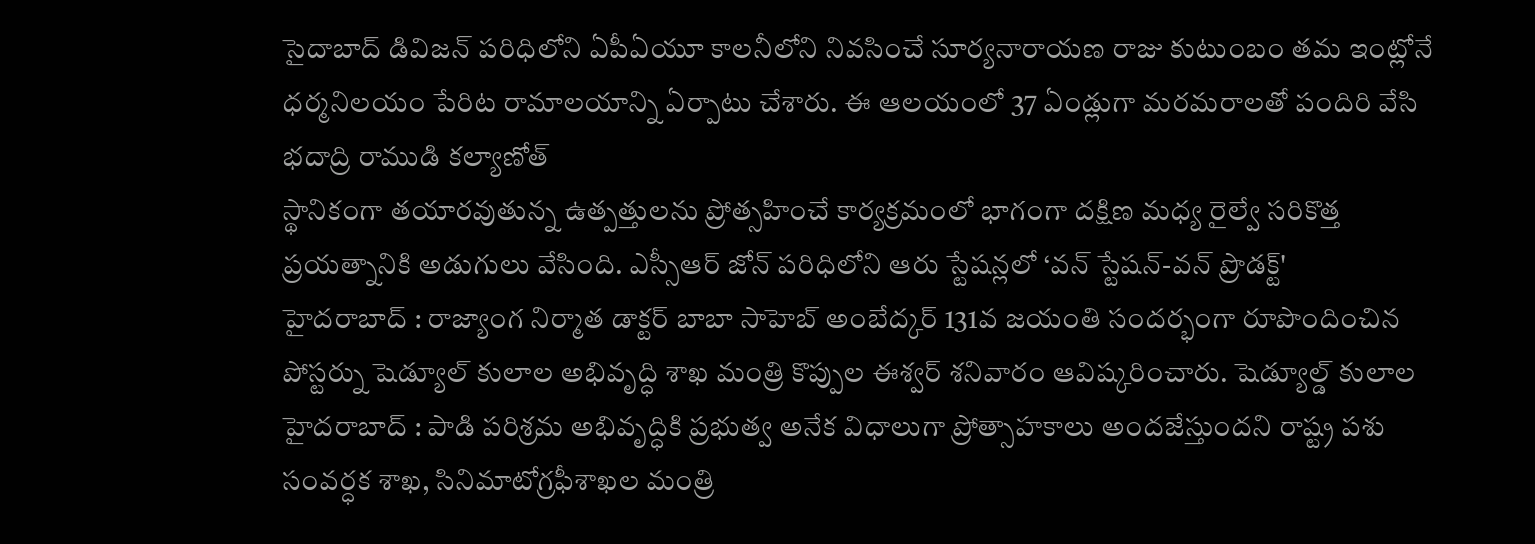సైదాబాద్ డివిజన్ పరిధిలోని ఏపీఏయూ కాలనీలోని నివసించే సూర్యనారాయణ రాజు కుటుంబం తమ ఇంట్లోనే ధర్మనిలయం పేరిట రామాలయాన్ని ఏర్పాటు చేశారు. ఈ ఆలయంలో 37 ఏండ్లుగా మరమరాలతో పందిరి వేసి భదాద్రి రాముడి కల్యాణోత్
స్థానికంగా తయారవుతున్న ఉత్పత్తులను ప్రోత్సహించే కార్యక్రమంలో భాగంగా దక్షిణ మధ్య రైల్వే సరికొత్త ప్రయత్నానికి అడుగులు వేసింది. ఎస్సీఆర్ జోన్ పరిధిలోని ఆరు స్టేషన్లలో ‘వన్ స్టేషన్-వన్ ప్రొడక్ట్'
హైదరాబాద్ : రాజ్యాంగ నిర్మాత డాక్టర్ బాబా సాహెబ్ అంబేద్కర్ 131వ జయంతి సందర్భంగా రూపొందించిన పోస్టర్ను షెడ్యూల్ కులాల అభివృద్ధి శాఖ మంత్రి కొప్పుల ఈశ్వర్ శనివారం ఆవిష్కరించారు. షెడ్యూల్డ్ కులాల
హైదరాబాద్ : పాడి పరిశ్రమ అభివృద్ధికి ప్రభుత్వ అనేక విధాలుగా ప్రోత్సాహకాలు అందజేస్తుందని రాష్ట్ర పశు సంవర్ధక శాఖ, సినిమాటోగ్రఫీశాఖల మంత్రి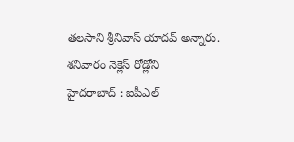తలసాని శ్రీనివాస్ యాదవ్ అన్నారు. శనివారం నెక్లెస్ రోడ్లోని
హైదరాబాద్ : ఐపీఎల్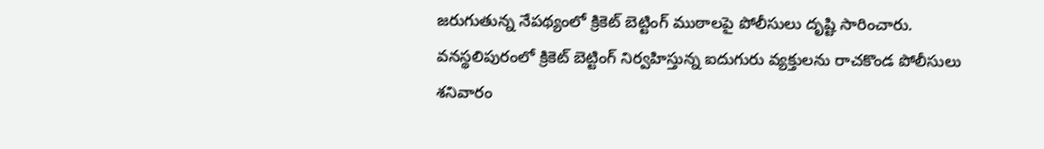జరుగుతున్న నేపథ్యంలో క్రికెట్ బెట్టింగ్ ముఠాలపై పోలీసులు దృష్టి సారించారు. వనస్థలిపురంలో క్రికెట్ బెట్టింగ్ నిర్వహిస్తున్న ఐదుగురు వ్యక్తులను రాచకొండ పోలీసులు శనివారం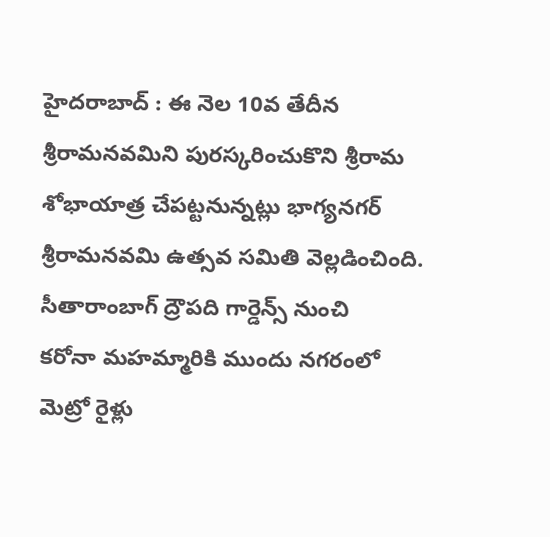హైదరాబాద్ : ఈ నెల 10వ తేదీన శ్రీరామనవమిని పురస్కరించుకొని శ్రీరామ శోభాయాత్ర చేపట్టనున్నట్లు భాగ్యనగర్ శ్రీరామనవమి ఉత్సవ సమితి వెల్లడించింది. సీతారాంబాగ్ ద్రౌపది గార్డెన్స్ నుంచి
కరోనా మహమ్మారికి ముందు నగరంలో మెట్రో రైళ్లు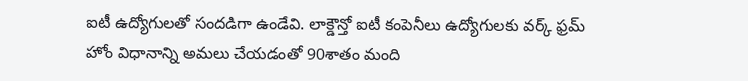ఐటీ ఉద్యోగులతో సందడిగా ఉండేవి. లాక్డౌన్తో ఐటీ కంపెనీలు ఉద్యోగులకు వర్క్ ఫ్రమ్ హోం విధానాన్ని అమలు చేయడంతో 90శాతం మంది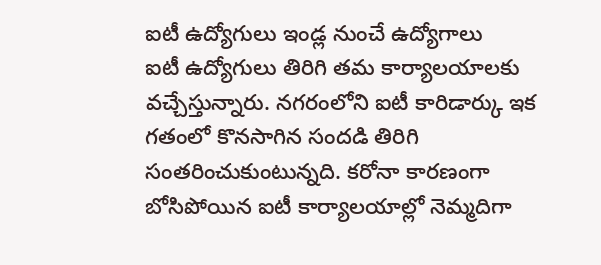ఐటీ ఉద్యోగులు ఇండ్ల నుంచే ఉద్యోగాలు
ఐటీ ఉద్యోగులు తిరిగి తమ కార్యాలయాలకు వచ్చేస్తున్నారు. నగరంలోని ఐటీ కారిడార్కు ఇక గతంలో కొనసాగిన సందడి తిరిగి సంతరించుకుంటున్నది. కరోనా కారణంగా బోసిపోయిన ఐటీ కార్యాలయాల్లో నెమ్మదిగా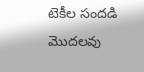టెకీల సందడి మొదలవు